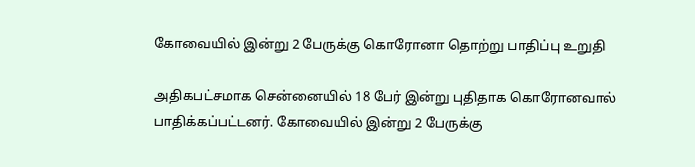கோவையில் இன்று 2 பேருக்கு கொரோனா தொற்று பாதிப்பு உறுதி

அதிகபட்சமாக சென்னையில் 18 பேர் இன்று புதிதாக கொரோனவால் பாதிக்கப்பட்டனர். கோவையில் இன்று 2 பேருக்கு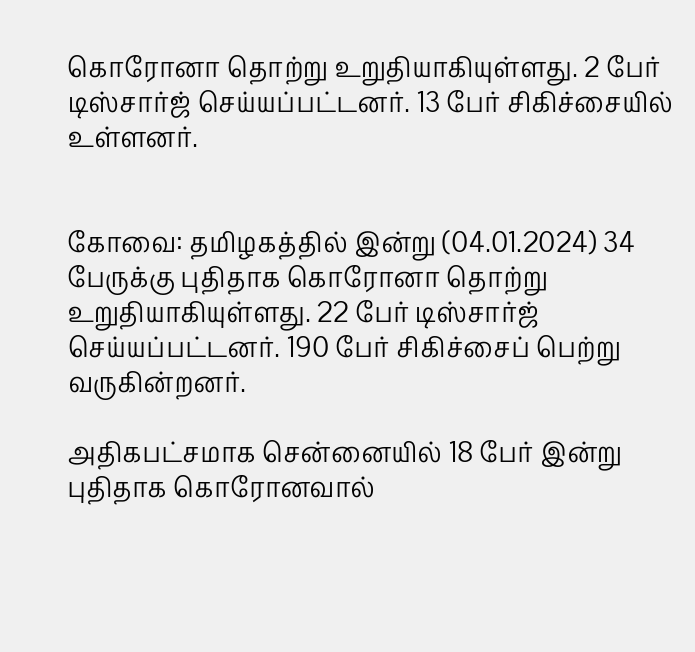கொரோனா தொற்று உறுதியாகியுள்ளது. 2 பேர் டிஸ்சார்ஜ் செய்யப்பட்டனர். 13 பேர் சிகிச்சையில் உள்ளனர்.


கோவை: தமிழகத்தில் இன்று (04.01.2024) 34 பேருக்கு புதிதாக கொரோனா தொற்று உறுதியாகியுள்ளது. 22 பேர் டிஸ்சார்ஜ் செய்யப்பட்டனர். 190 பேர் சிகிச்சைப் பெற்று வருகின்றனர்.

அதிகபட்சமாக சென்னையில் 18 பேர் இன்று புதிதாக கொரோனவால்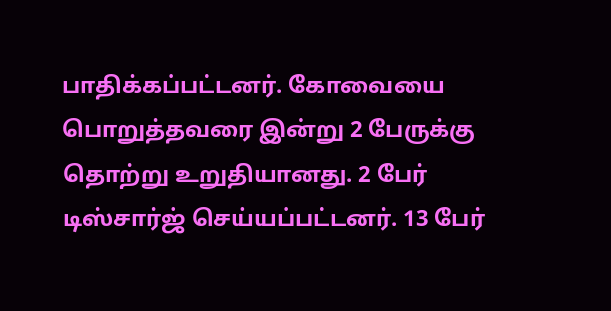பாதிக்கப்பட்டனர். கோவையை பொறுத்தவரை இன்று 2 பேருக்கு தொற்று உறுதியானது. 2 பேர் டிஸ்சார்ஜ் செய்யப்பட்டனர். 13 பேர்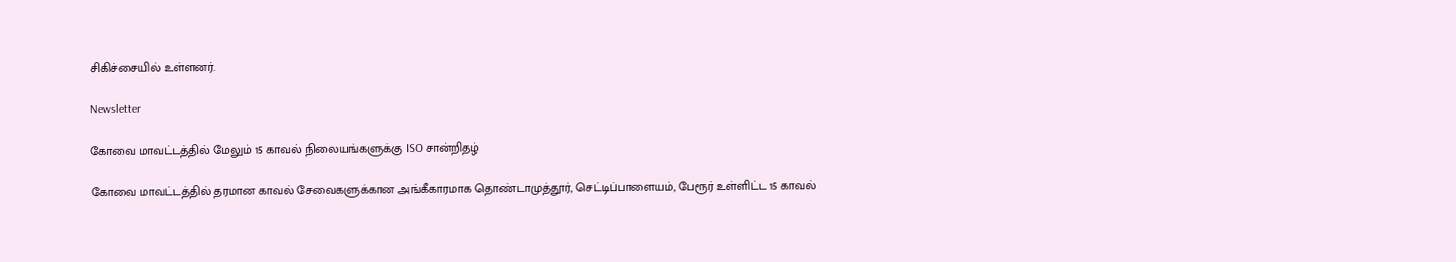சிகிச்சையில் உள்ளனர்.

Newsletter

கோவை மாவட்டத்தில் மேலும் 15 காவல் நிலையங்களுக்கு ISO சான்றிதழ்

கோவை மாவட்டத்தில் தரமான காவல் சேவைகளுக்கான அங்கீகாரமாக தொண்டாமுத்தூர், செட்டிப்பாளையம், பேரூர் உள்ளிட்ட 15 காவல்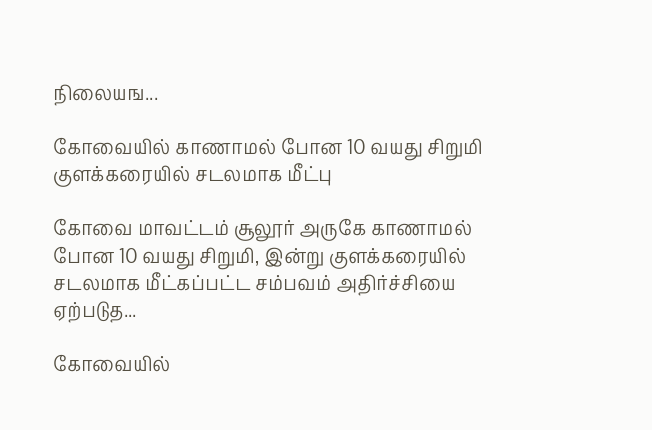நிலையங...

கோவையில் காணாமல் போன 10 வயது சிறுமி குளக்கரையில் சடலமாக மீட்பு

கோவை மாவட்டம் சூலூர் அருகே காணாமல் போன 10 வயது சிறுமி, இன்று குளக்கரையில் சடலமாக மீட்கப்பட்ட சம்பவம் அதிர்ச்சியை ஏற்படுத...

கோவையில்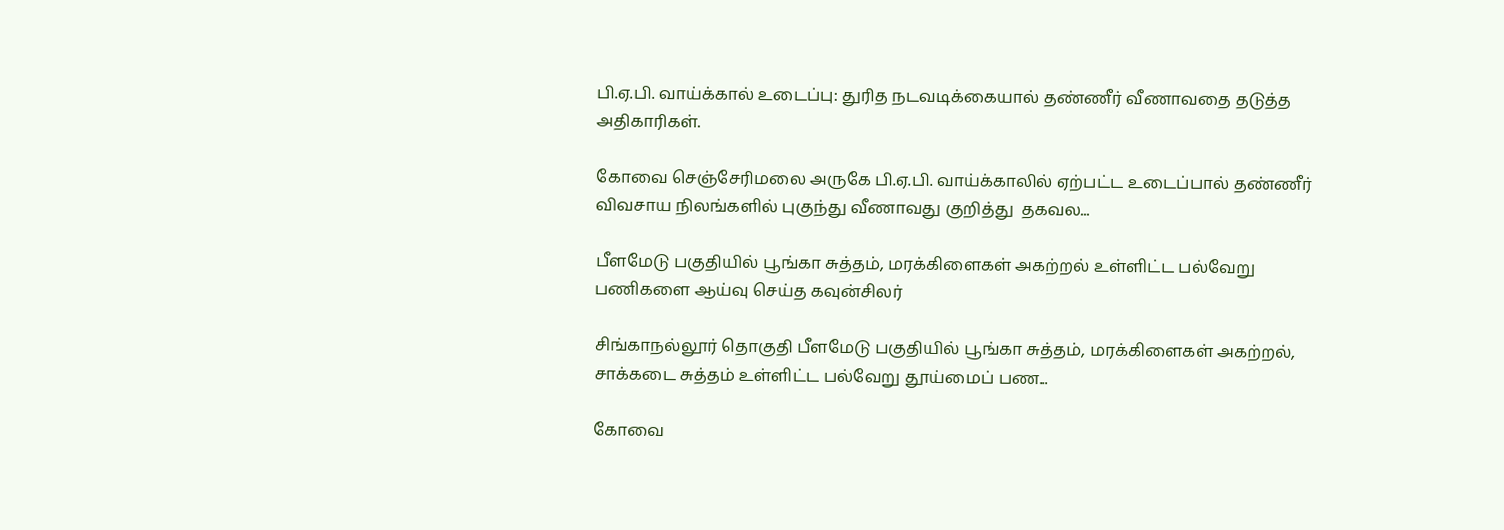பி.ஏ.பி. வாய்க்கால் உடைப்பு: துரித நடவடிக்கையால் தண்ணீர் வீணாவதை தடுத்த அதிகாரிகள்.

கோவை செஞ்சேரிமலை அருகே பி.ஏ.பி. வாய்க்காலில் ஏற்பட்ட உடைப்பால் தண்ணீர் விவசாய நிலங்களில் புகுந்து வீணாவது குறித்து  தகவல...

பீளமேடு பகுதியில் பூங்கா சுத்தம், மரக்கிளைகள் அகற்றல் உள்ளிட்ட பல்வேறு பணிகளை ஆய்வு செய்த கவுன்சிலர்

சிங்காநல்லூர் தொகுதி பீளமேடு பகுதியில் பூங்கா சுத்தம், மரக்கிளைகள் அகற்றல், சாக்கடை சுத்தம் உள்ளிட்ட பல்வேறு தூய்மைப் பண...

கோவை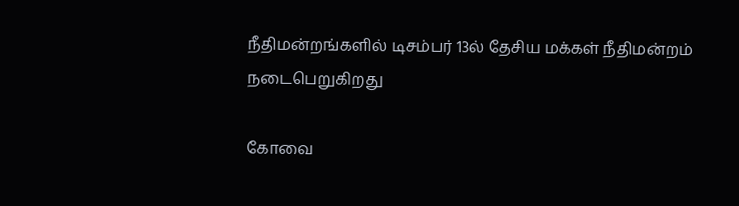நீதிமன்றங்களில் டிசம்பர் 13ல் தேசிய மக்கள் நீதிமன்றம் நடைபெறுகிறது

கோவை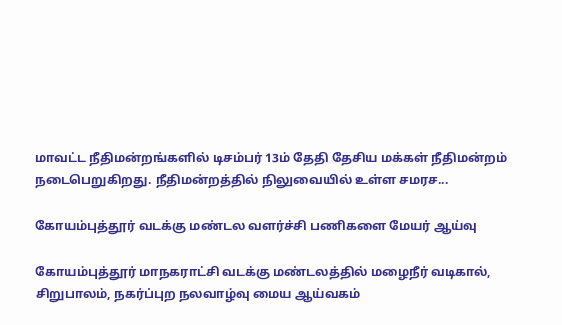மாவட்ட நீதிமன்றங்களில் டிசம்பர் 13ம் தேதி தேசிய மக்கள் நீதிமன்றம் நடைபெறுகிறது. நீதிமன்றத்தில் நிலுவையில் உள்ள சமரச...

கோயம்புத்தூர் வடக்கு மண்டல வளர்ச்சி பணிகளை மேயர் ஆய்வு

கோயம்புத்தூர் மாநகராட்சி வடக்கு மண்டலத்தில் மழைநீர் வடிகால், சிறுபாலம், நகர்ப்புற நலவாழ்வு மைய ஆய்வகம்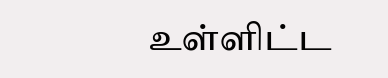உள்ளிட்ட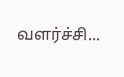வளர்ச்சி...